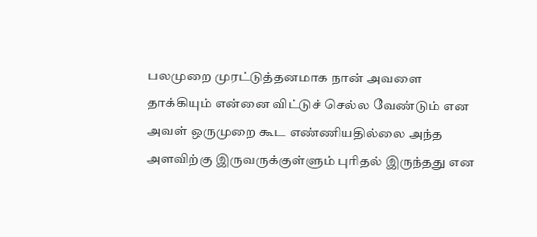பலமுறை முரட்டுத்தனமாக நான் அவளை தாக்கியும் என்னை விட்டுச் செல்ல வேண்டும் என அவள் ஒருமுறை கூட எண்ணியதில்லை அந்த அளவிற்கு இருவருக்குள்ளும் புரிதல் இருந்தது என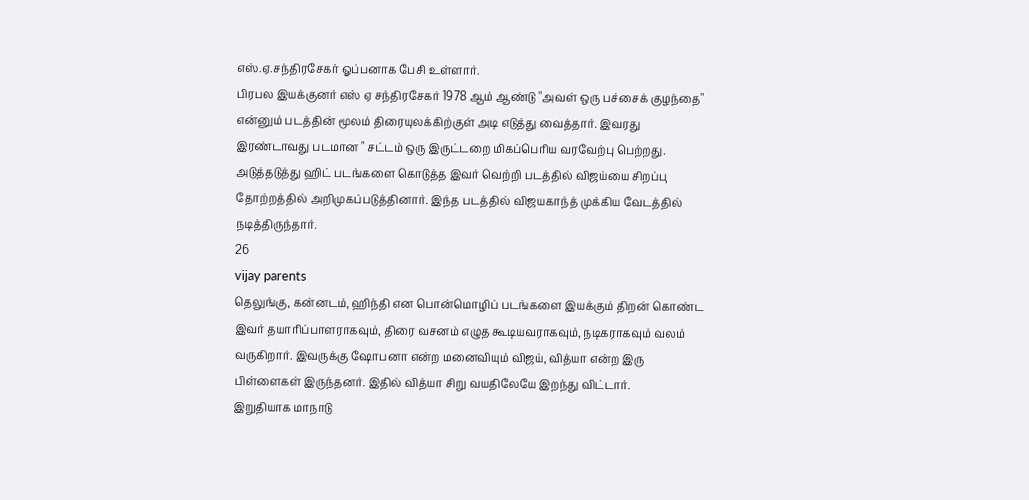எஸ்.ஏ.சந்திரசேகர் ஓப்பனாக பேசி உள்ளார்.
பிரபல இயக்குனர் எஸ் ஏ சந்திரசேகர் 1978 ஆம் ஆண்டு "அவள் ஒரு பச்சைக் குழந்தை" என்னும் படத்தின் மூலம் திரையுலக்கிற்குள் அடி எடுத்து வைத்தார். இவரது இரண்டாவது படமான " சட்டம் ஒரு இருட்டறை மிகப்பெரிய வரவேற்பு பெற்றது. அடுத்தடுத்து ஹிட் படங்களை கொடுத்த இவர் வெற்றி படத்தில் விஜய்யை சிறப்பு தோற்றத்தில் அறிமுகப்படுத்தினார். இந்த படத்தில் விஜயகாந்த் முக்கிய வேடத்தில் நடித்திருந்தார்.
26
vijay parents
தெலுங்கு, கன்னடம், ஹிந்தி என பொன்மொழிப் படங்களை இயக்கும் திறன் கொண்ட இவர் தயாரிப்பாளராகவும், திரை வசனம் எழுத கூடியவராகவும், நடிகராகவும் வலம் வருகிறார். இவருக்கு ஷோபனா என்ற மனைவியும் விஜய், வித்யா என்ற இரு பிள்ளைகள் இருந்தனர். இதில் வித்யா சிறு வயதிலேயே இறந்து விட்டார்.
இறுதியாக மாநாடு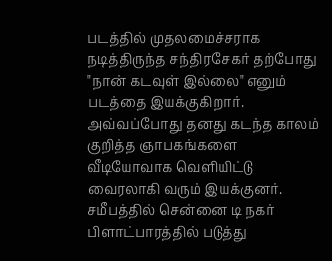படத்தில் முதலமைச்சராக நடித்திருந்த சந்திரசேகர் தற்போது "நான் கடவுள் இல்லை" எனும் படத்தை இயக்குகிறார். அவ்வப்போது தனது கடந்த காலம் குறித்த ஞாபகங்களை வீடியோவாக வெளியிட்டு வைரலாகி வரும் இயக்குனர். சமீபத்தில் சென்னை டி நகர் பிளாட்பாரத்தில் படுத்து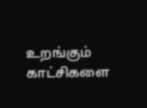உறங்கும் காட்சிகளை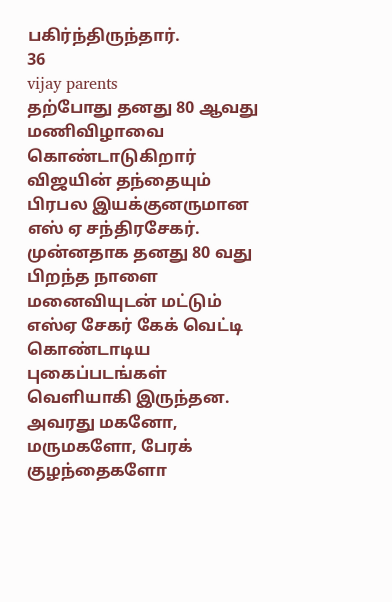பகிர்ந்திருந்தார்.
36
vijay parents
தற்போது தனது 80 ஆவது மணிவிழாவை கொண்டாடுகிறார் விஜயின் தந்தையும் பிரபல இயக்குனருமான எஸ் ஏ சந்திரசேகர். முன்னதாக தனது 80 வது பிறந்த நாளை மனைவியுடன் மட்டும் எஸ்ஏ சேகர் கேக் வெட்டி கொண்டாடிய புகைப்படங்கள் வெளியாகி இருந்தன. அவரது மகனோ, மருமகளோ, பேரக் குழந்தைகளோ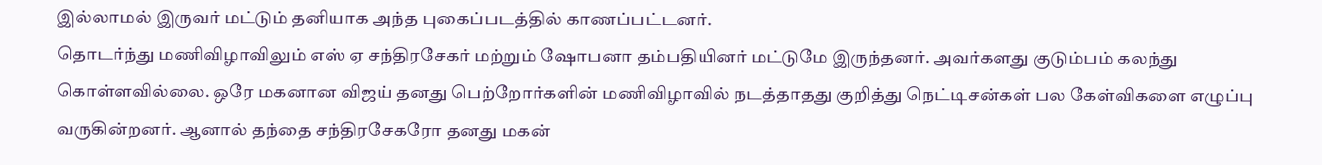இல்லாமல் இருவர் மட்டும் தனியாக அந்த புகைப்படத்தில் காணப்பட்டனர்.
தொடர்ந்து மணிவிழாவிலும் எஸ் ஏ சந்திரசேகர் மற்றும் ஷோபனா தம்பதியினர் மட்டுமே இருந்தனர். அவர்களது குடும்பம் கலந்து கொள்ளவில்லை. ஒரே மகனான விஜய் தனது பெற்றோர்களின் மணிவிழாவில் நடத்தாதது குறித்து நெட்டிசன்கள் பல கேள்விகளை எழுப்பு வருகின்றனர். ஆனால் தந்தை சந்திரசேகரோ தனது மகன்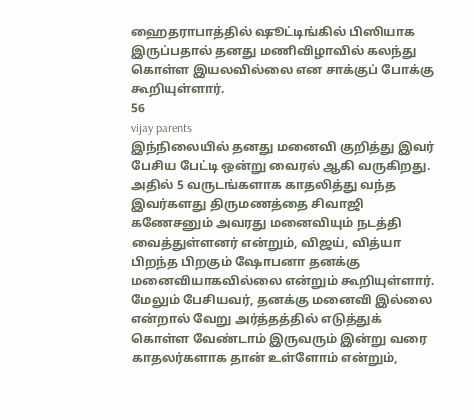ஹைதராபாத்தில் ஷூட்டிங்கில் பிஸியாக இருப்பதால் தனது மணிவிழாவில் கலந்து கொள்ள இயலவில்லை என சாக்குப் போக்கு கூறியுள்ளார்.
56
vijay parents
இந்நிலையில் தனது மனைவி குறித்து இவர் பேசிய பேட்டி ஒன்று வைரல் ஆகி வருகிறது. அதில் 5 வருடங்களாக காதலித்து வந்த இவர்களது திருமணத்தை சிவாஜி கணேசனும் அவரது மனைவியும் நடத்தி வைத்துள்ளனர் என்றும், விஜய், வித்யா பிறந்த பிறகும் ஷோபனா தனக்கு மனைவியாகவில்லை என்றும் கூறியுள்ளார்.
மேலும் பேசியவர், தனக்கு மனைவி இல்லை என்றால் வேறு அர்த்தத்தில் எடுத்துக் கொள்ள வேண்டாம் இருவரும் இன்று வரை காதலர்களாக தான் உள்ளோம் என்றும்,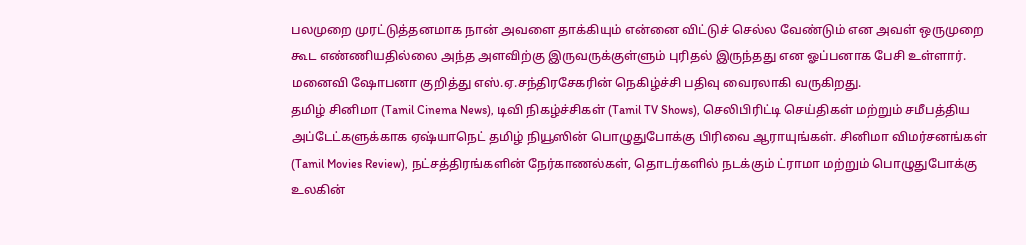பலமுறை முரட்டுத்தனமாக நான் அவளை தாக்கியும் என்னை விட்டுச் செல்ல வேண்டும் என அவள் ஒருமுறை கூட எண்ணியதில்லை அந்த அளவிற்கு இருவருக்குள்ளும் புரிதல் இருந்தது என ஓப்பனாக பேசி உள்ளார். மனைவி ஷோபனா குறித்து எஸ்.ஏ.சந்திரசேகரின் நெகிழ்ச்சி பதிவு வைரலாகி வருகிறது.
தமிழ் சினிமா (Tamil Cinema News), டிவி நிகழ்ச்சிகள் (Tamil TV Shows), செலிபிரிட்டி செய்திகள் மற்றும் சமீபத்திய அப்டேட்களுக்காக ஏஷ்யாநெட் தமிழ் நியூஸின் பொழுதுபோக்கு பிரிவை ஆராயுங்கள். சினிமா விமர்சனங்கள் (Tamil Movies Review), நட்சத்திரங்களின் நேர்காணல்கள், தொடர்களில் நடக்கும் ட்ராமா மற்றும் பொழுதுபோக்கு உலகின்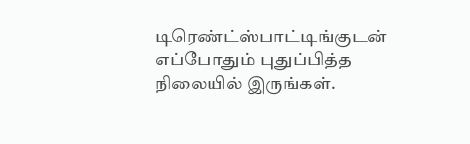டிரெண்ட்ஸ்பாட்டிங்குடன் எப்போதும் புதுப்பித்த நிலையில் இருங்கள்.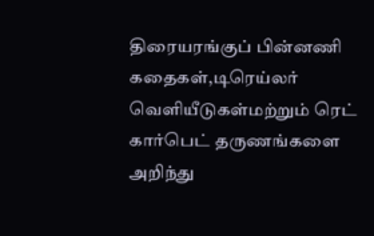திரையரங்குப் பின்னணி கதைகள்,டிரெய்லர் வெளியீடுகள்மற்றும் ரெட் கார்பெட் தருணங்களை அறிந்து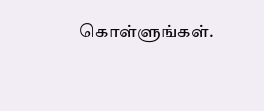கொள்ளுங்கள்.